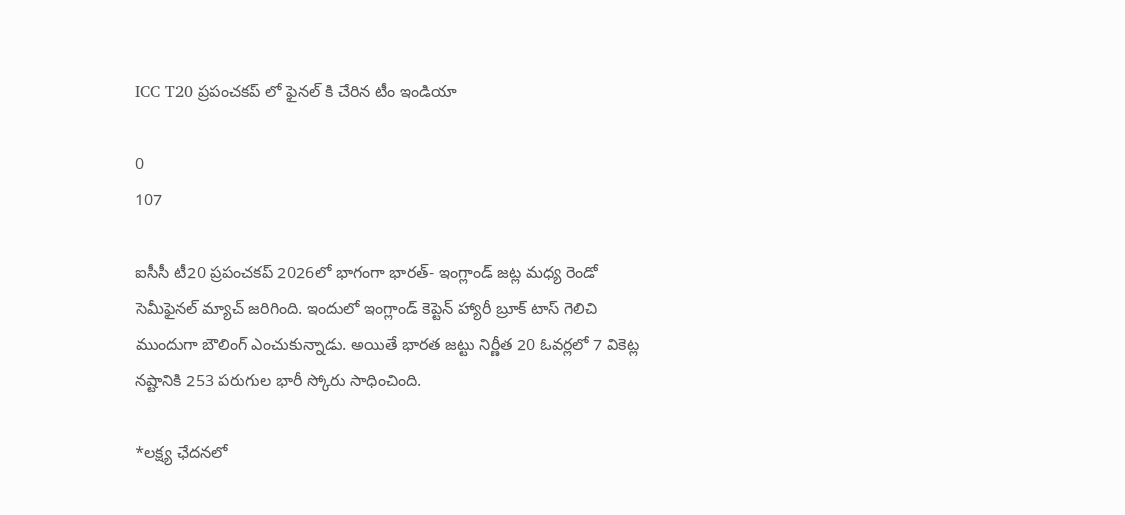ICC T20 ప్రపంచకప్ లో ఫైనల్ కి చేరిన టీం ఇండియా

0
107

ఐసీసీ టీ20 ప్రపంచకప్ 2026లో భాగంగా భారత్- ఇంగ్లాండ్ జట్ల మధ్య రెండో సెమీఫైనల్ మ్యాచ్ జరిగింది. ఇందులో ఇంగ్లాండ్ కెప్టెన్ హ్యారీ బ్రూక్ టాస్ గెలిచి ముందుగా బౌలింగ్ ఎంచుకున్నాడు. అయితే భారత జట్టు నిర్ణీత 20 ఓవర్లలో 7 వికెట్ల నష్టానికి 253 పరుగుల భారీ స్కోరు సాధించింది.

*లక్ష్య ఛేదనలో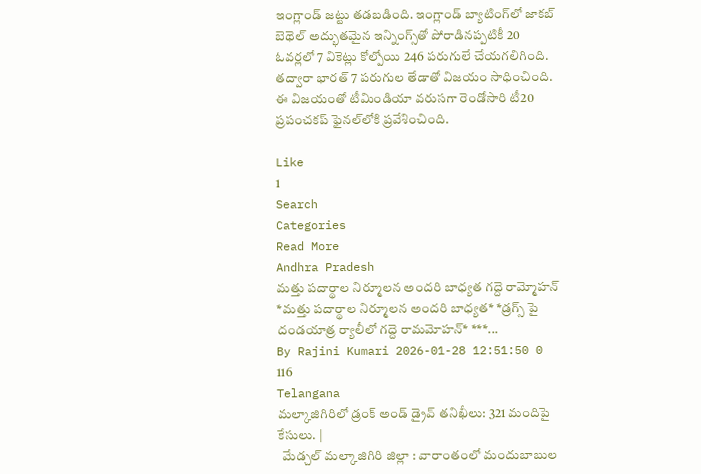ఇంగ్లాండ్ జట్టు త‌డ‌బ‌డింది. ఇంగ్లాండ్ బ్యాటింగ్‌లో జాకబ్ బెథెల్ అద్భుతమైన ఇన్నింగ్స్‌తో పోరాడినప్పటికీ 20 ఓవర్లలో 7 వికెట్లు కోల్పోయి 246 పరుగులే చేయగలిగింది. తద్వారా భారత్ 7 పరుగుల తేడాతో విజయం సాధించింది. ఈ విజయంతో టీమిండియా వరుసగా రెండోసారి టీ20 ప్రపంచకప్ ఫైనల్‌లోకి ప్రవేశించింది.

Like
1
Search
Categories
Read More
Andhra Pradesh
మత్తు పదార్థాల నిర్మూలన అందరి బాధ్యత గద్దె రామ్మోహన్
*మత్తు పదార్థాల నిర్మూలన అందరి బాధ్యత* *డ్రగ్స్ పై దండయాత్ర ర్యాలీలో గద్దె రామమోహన్* ***...
By Rajini Kumari 2026-01-28 12:51:50 0 116
Telangana
మల్కాజిగిరిలో డ్రంక్ అండ్ డ్రైవ్ తనిఖీలు: 321 మందిపై కేసులు. |
  మేడ్చల్ మల్కాజిగిరి జిల్లా : వారాంతంలో మందుబాబుల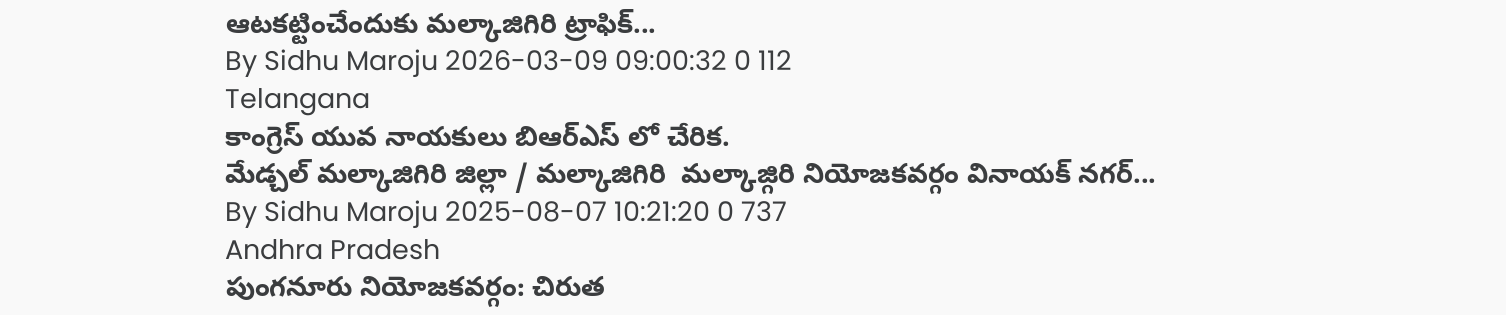ఆటకట్టించేందుకు మల్కాజిగిరి ట్రాఫిక్...
By Sidhu Maroju 2026-03-09 09:00:32 0 112
Telangana
కాంగ్రెస్ యువ నాయకులు బిఆర్ఎస్ లో చేరిక.
మేడ్చల్ మల్కాజిగిరి జిల్లా / మల్కాజిగిరి  మల్కాజ్గిరి నియోజకవర్గం వినాయక్ నగర్...
By Sidhu Maroju 2025-08-07 10:21:20 0 737
Andhra Pradesh
పుంగనూరు నియోజకవర్గం: చిరుత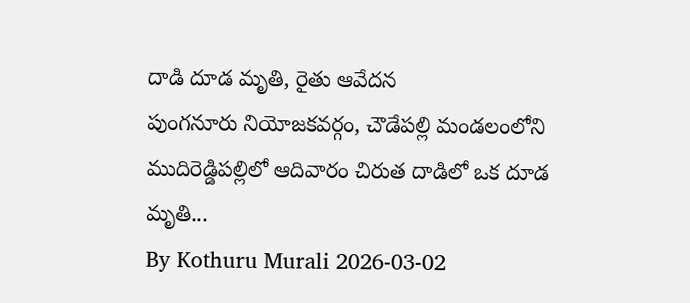దాడి దూడ మృతి, రైతు ఆవేదన
పుంగనూరు నియోజకవర్గం, చౌడేపల్లి మండలంలోని ముదిరెడ్డిపల్లిలో ఆదివారం చిరుత దాడిలో ఒక దూడ మృతి...
By Kothuru Murali 2026-03-02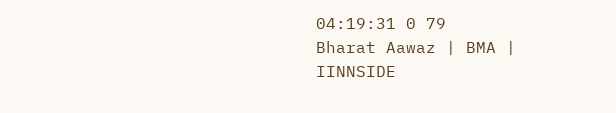04:19:31 0 79
Bharat Aawaz | BMA | IINNSIDE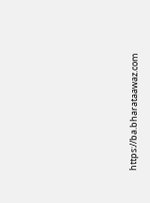https://ba.bharataawaz.com